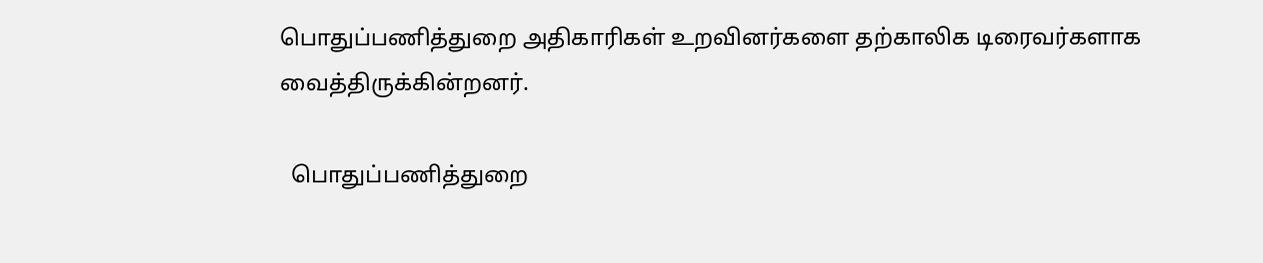பொதுப்பணித்துறை அதிகாரிகள் உறவினர்களை தற்காலிக டிரைவர்களாக வைத்திருக்கின்றனர்.

  பொதுப்பணித்துறை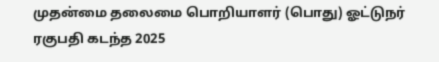முதன்மை தலைமை பொறியாளர் (பொது) ஓட்டுநர் ரகுபதி கடந்த 2025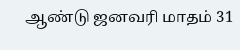ஆண்டு ஜனவரி மாதம் 31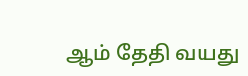ஆம் தேதி வயது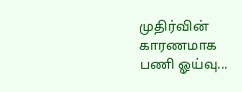முதிர்வின் காரணமாக பணி ஓய்வு...